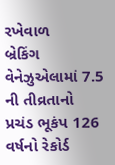રખેવાળ
બ્રેકિંગ
વેનેઝુએલામાં 7.5 ની તીવ્રતાનો પ્રચંડ ભૂકંપ 126 વર્ષનો રેકોર્ડ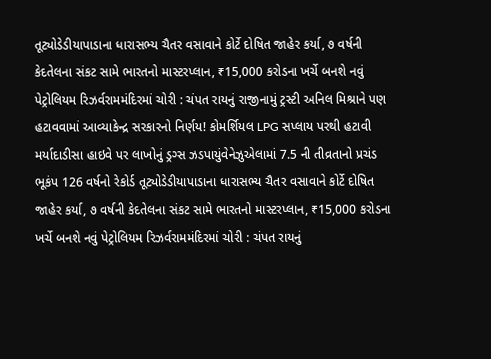તૂટ્યોડેડીયાપાડાના ધારાસભ્ય ચૈતર વસાવાને કોર્ટે દોષિત જાહેર કર્યા, ૭ વર્ષની કેદતેલના સંકટ સામે ભારતનો માસ્ટરપ્લાન, ₹15,000 કરોડના ખર્ચે બનશે નવું પેટ્રોલિયમ રિઝર્વરામમંદિરમાં ચોરી : ચંપત રાયનું રાજીનામું ટ્રસ્ટી અનિલ મિશ્રાને પણ હટાવવામાં આવ્યાકેન્દ્ર સરકારનો નિર્ણય! કોમર્શિયલ LPG સપ્લાય પરથી હટાવી મર્યાદાડીસા હાઇવે પર લાખોનું ડ્રગ્સ ઝડપાયુંવેનેઝુએલામાં 7.5 ની તીવ્રતાનો પ્રચંડ ભૂકંપ 126 વર્ષનો રેકોર્ડ તૂટ્યોડેડીયાપાડાના ધારાસભ્ય ચૈતર વસાવાને કોર્ટે દોષિત જાહેર કર્યા, ૭ વર્ષની કેદતેલના સંકટ સામે ભારતનો માસ્ટરપ્લાન, ₹15,000 કરોડના ખર્ચે બનશે નવું પેટ્રોલિયમ રિઝર્વરામમંદિરમાં ચોરી : ચંપત રાયનું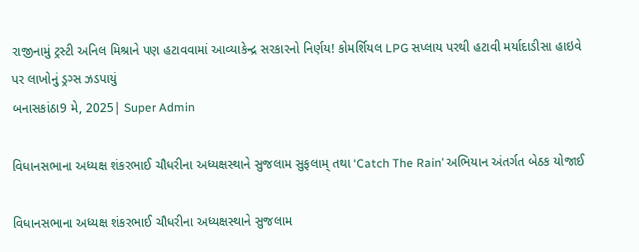રાજીનામું ટ્રસ્ટી અનિલ મિશ્રાને પણ હટાવવામાં આવ્યાકેન્દ્ર સરકારનો નિર્ણય! કોમર્શિયલ LPG સપ્લાય પરથી હટાવી મર્યાદાડીસા હાઇવે પર લાખોનું ડ્રગ્સ ઝડપાયું
બનાસકાંઠા9 મે, 2025| Super Admin

વિધાનસભાના અધ્યક્ષ શંકરભાઈ ચૌધરીના અધ્યક્ષસ્થાને સુજલામ સુફલામ્ તથા ‘Catch The Rain’ અભિયાન અંતર્ગત બેઠક યોજાઈ

વિધાનસભાના અધ્યક્ષ શંકરભાઈ ચૌધરીના અધ્યક્ષસ્થાને સુજલામ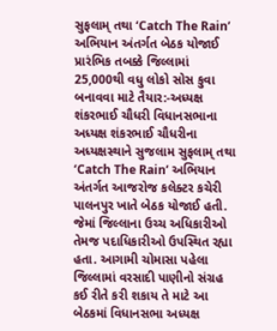સુફલામ્ તથા ‘Catch The Rain’ અભિયાન અંતર્ગત બેઠક યોજાઈ
પ્રારંભિક તબક્કે જિલ્લામાં 25,000થી વધુ લોકો સોસ કુવા બનાવવા માટે તૈયાર:-અધ્યક્ષ શંકરભાઈ ચૌધરી વિધાનસભાના અધ્યક્ષ શંકરભાઈ ચૌધરીના અધ્યક્ષસ્થાને સુજલામ સુફલામ્ તથા ‘Catch The Rain’ અભિયાન અંતર્ગત આજરોજ કલેક્ટર કચેરી પાલનપુર ખાતે બેઠક યોજાઈ હતી. જેમાં જિલ્લાના ઉચ્ચ અધિકારીઓ તેમજ પદાધિકારીઓ ઉપસ્થિત રહ્યા હતા. આગામી ચોમાસા પહેલા જિલ્લામાં વરસાદી પાણીનો સંગ્રહ કઈ રીતે કરી શકાય તે માટે આ બેઠકમાં વિધાનસભા અધ્યક્ષ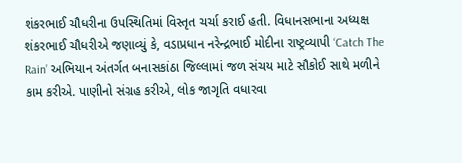શંકરભાઈ ચૌધરીના ઉપસ્થિતિમાં વિસ્તૃત ચર્ચા કરાઈ હતી. વિધાનસભાના અધ્યક્ષ શંકરભાઈ ચૌધરીએ જણાવ્યું કે, વડાપ્રધાન નરેન્દ્રભાઈ મોદીના રાષ્ટ્રવ્યાપી ‘Catch The Rain’ અભિયાન અંતર્ગત બનાસકાંઠા જિલ્લામાં જળ સંચય માટે સૌકોઈ સાથે મળીને કામ કરીએ. પાણીનો સંગ્રહ કરીએ, લોક જાગૃતિ વધારવા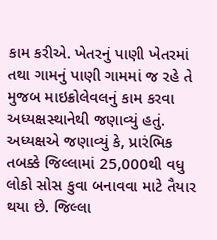કામ કરીએ. ખેતરનું પાણી ખેતરમાં તથા ગામનું પાણી ગામમાં જ રહે તે મુજબ માઇક્રોલેવલનું કામ કરવા અધ્યક્ષસ્થાનેથી જણાવ્યું હતું. અધ્યક્ષએ જણાવ્યું કે, પ્રારંભિક તબક્કે જિલ્લામાં 25,000થી વધુ લોકો સોસ કુવા બનાવવા માટે તૈયાર થયા છે. જિલ્લા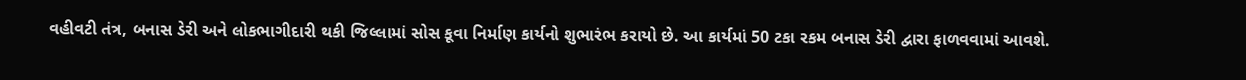વહીવટી તંત્ર, બનાસ ડેરી અને લોકભાગીદારી થકી જિલ્લામાં સોસ કૂવા નિર્માણ કાર્યનો શુભારંભ કરાયો છે. આ કાર્યમાં 50 ટકા રકમ બનાસ ડેરી દ્વારા ફાળવવામાં આવશે.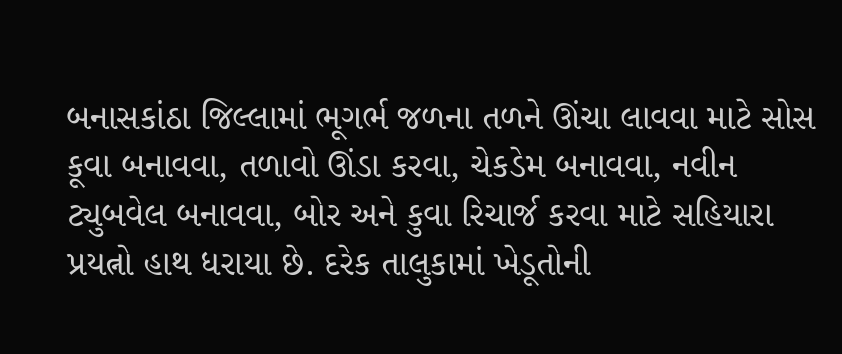બનાસકાંઠા જિલ્લામાં ભૂગર્ભ જળના તળને ઊંચા લાવવા માટે સોસ કૂવા બનાવવા, તળાવો ઊંડા કરવા, ચેકડેમ બનાવવા, નવીન ટ્યુબવેલ બનાવવા, બોર અને કુવા રિચાર્જ કરવા માટે સહિયારા પ્રયત્નો હાથ ધરાયા છે. દરેક તાલુકામાં ખેડૂતોની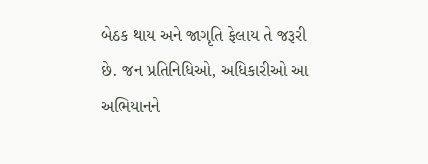બેઠક થાય અને જાગૃતિ ફેલાય તે જરૂરી છે. જન પ્રતિનિધિઓ, અધિકારીઓ આ અભિયાનને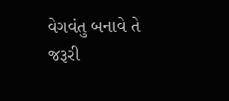વેગવંતુ બનાવે તે જરૂરી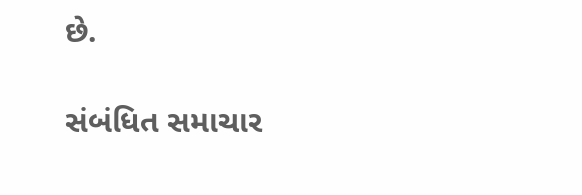છે.

સંબંધિત સમાચાર